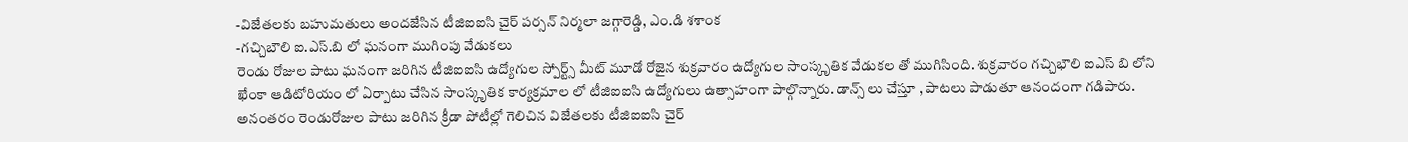-విజేతలకు బహుమతులు అందజేసిన టీజిఐఐసి చైర్ పర్సన్ నిర్మలా జగ్గారెడ్డి, ఎం.డి శశాంక
-గచ్చిబౌలి ఐ.ఎస్.బి లో ఘనంగా ముగింపు వేడుకలు
రెండు రోజుల పాటు ఘనంగా జరిగిన టీజిఐఐసి ఉద్యోగుల స్పోర్ట్స్ మీట్ మూడో రోజైన శుక్రవారం ఉద్యోగుల సాంస్కృతిక వేడుకల తో ముగిసింది. శుక్రవారం గచ్చిభౌలి ఐఎస్ బి లోని ఖేంకా ఆడిటోరియం లో ఏర్పాటు చేసిన సాంస్కృతిక కార్యక్రమాల లో టీజిఐఐసి ఉద్యోగులు ఉత్సాహంగా పాల్గొన్నారు. డాన్స్ లు చేస్తూ , పాటలు పాడుతూ ఆనందంగా గడిపారు. అనంతరం రెండురోజుల పాటు జరిగిన క్రీడా పోటీల్లో గెలిచిన విజేతలకు టీజిఐఐసి చైర్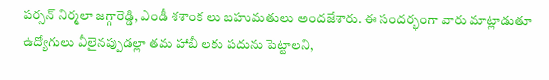పర్సన్ నిర్మలా జగ్గారెడ్డి, ఎండీ శశాంక లు బహుమతులు అందజేశారు. ఈ సందర్భంగా వారు మాట్లాడుతూ ఉద్యోగులు వీలైనప్పుడల్లా తమ హాబీ లకు పదును పెట్టాలని,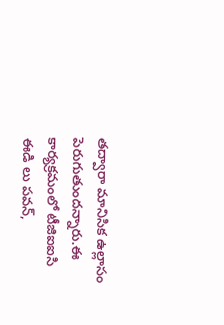తద్వారా మానిసిక ఉల్లాసం పెరుగుతుందన్నారు.ఈ కార్యక్రమంలో టీజిఐఐసి ఈడి లు పవన్,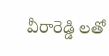వీరారెడ్డి లతో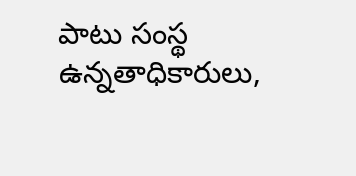పాటు సంస్థ ఉన్నతాధికారులు,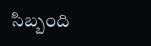సిబ్బంది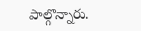పాల్గొన్నారు.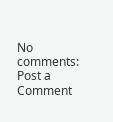No comments:
Post a Comment